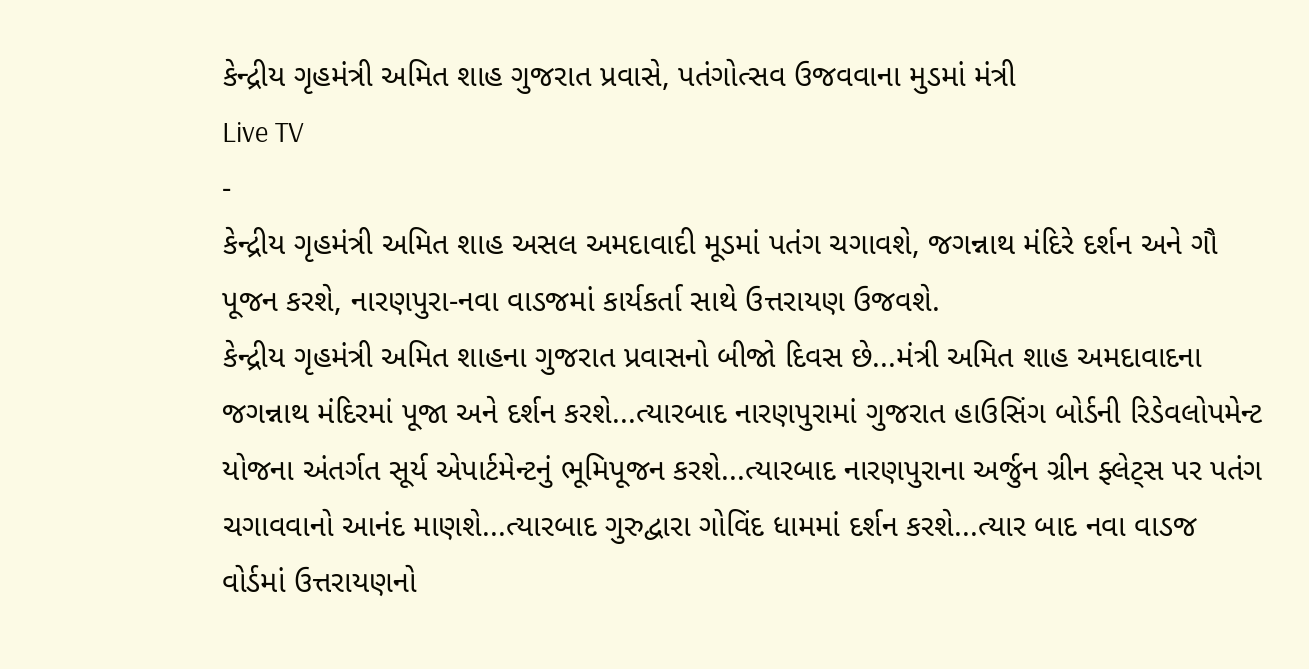કેન્દ્રીય ગૃહમંત્રી અમિત શાહ ગુજરાત પ્રવાસે, પતંગોત્સવ ઉજવવાના મુડમાં મંત્રી
Live TV
-
કેન્દ્રીય ગૃહમંત્રી અમિત શાહ અસલ અમદાવાદી મૂડમાં પતંગ ચગાવશે, જગન્નાથ મંદિરે દર્શન અને ગૌ પૂજન કરશે, નારણપુરા-નવા વાડજમાં કાર્યકર્તા સાથે ઉત્તરાયણ ઉજવશે.
કેન્દ્રીય ગૃહમંત્રી અમિત શાહના ગુજરાત પ્રવાસનો બીજો દિવસ છે...મંત્રી અમિત શાહ અમદાવાદના જગન્નાથ મંદિરમાં પૂજા અને દર્શન કરશે...ત્યારબાદ નારણપુરામાં ગુજરાત હાઉસિંગ બોર્ડની રિડેવલોપમેન્ટ યોજના અંતર્ગત સૂર્ય એપાર્ટમેન્ટનું ભૂમિપૂજન કરશે...ત્યારબાદ નારણપુરાના અર્જુન ગ્રીન ફ્લેટ્સ પર પતંગ ચગાવવાનો આનંદ માણશે...ત્યારબાદ ગુરુદ્વારા ગોવિંદ ધામમાં દર્શન કરશે...ત્યાર બાદ નવા વાડજ વોર્ડમાં ઉત્તરાયણનો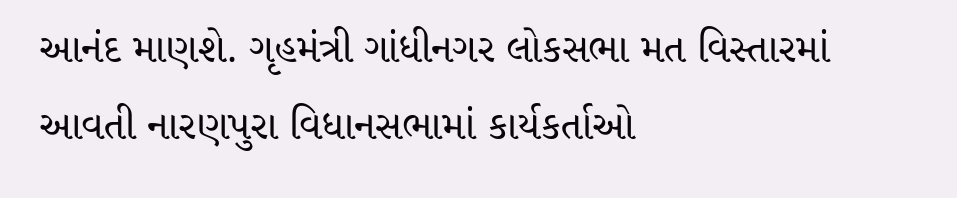આનંદ માણશે. ગૃહમંત્રી ગાંધીનગર લોકસભા મત વિસ્તારમાં આવતી નારણપુરા વિધાનસભામાં કાર્યકર્તાઓ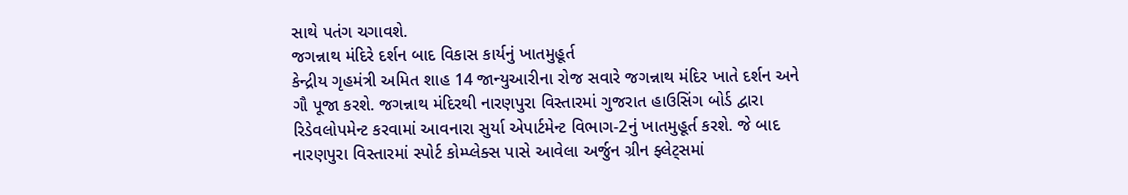સાથે પતંગ ચગાવશે.
જગન્નાથ મંદિરે દર્શન બાદ વિકાસ કાર્યનું ખાતમુહૂર્ત
કેન્દ્રીય ગૃહમંત્રી અમિત શાહ 14 જાન્યુઆરીના રોજ સવારે જગન્નાથ મંદિર ખાતે દર્શન અને ગૌ પૂજા કરશે. જગન્નાથ મંદિરથી નારણપુરા વિસ્તારમાં ગુજરાત હાઉસિંગ બોર્ડ દ્વારા રિડેવલોપમેન્ટ કરવામાં આવનારા સુર્યા એપાર્ટમેન્ટ વિભાગ-2નું ખાતમુહૂર્ત કરશે. જે બાદ નારણપુરા વિસ્તારમાં સ્પોર્ટ કોમ્પ્લેક્સ પાસે આવેલા અર્જુન ગ્રીન ફ્લેટ્સમાં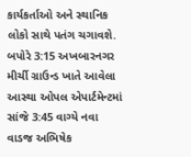કાર્યકર્તાઓ અને સ્થાનિક લોકો સાથે પતંગ ચગાવશે. બપોરે 3:15 અખબારનગર મીર્ચી ગ્રાઉન્ડ ખાતે આવેલા આસ્થા ઓપલ એપાર્ટમેન્ટમાં સાંજે 3:45 વાગ્યે નવા વાડજ અભિષેક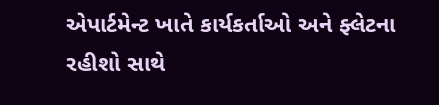એપાર્ટમેન્ટ ખાતે કાર્યકર્તાઓ અને ફ્લેટના રહીશો સાથે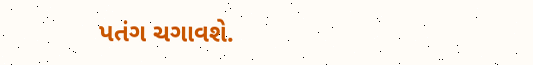પતંગ ચગાવશે.